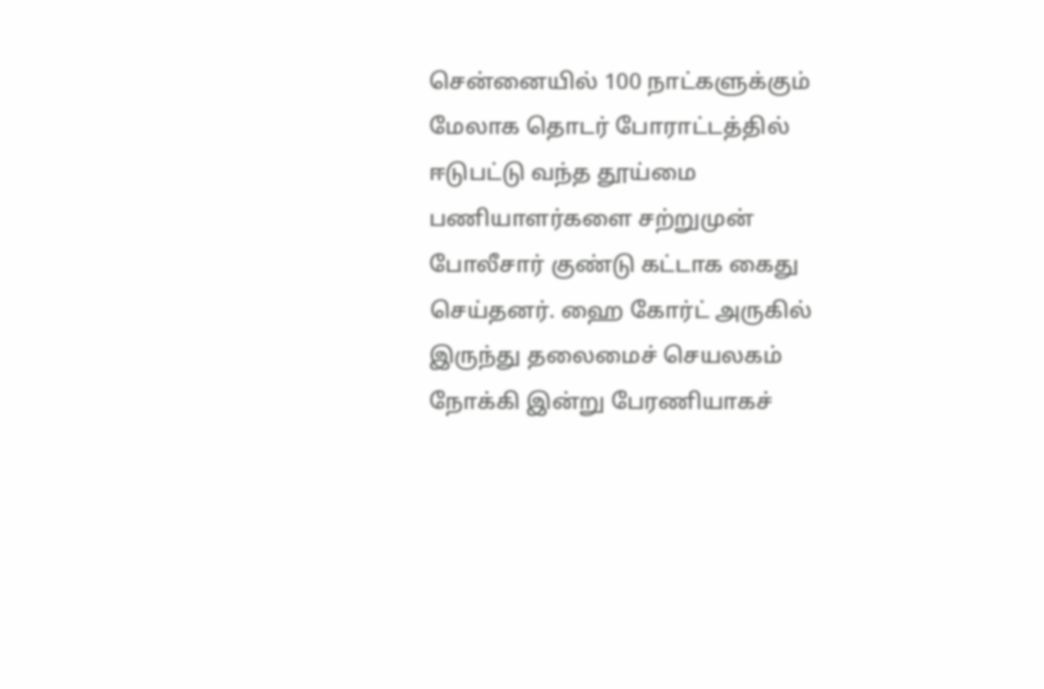சென்னையில் 100 நாட்களுக்கும் மேலாக தொடர் போராட்டத்தில் ஈடுபட்டு வந்த தூய்மை பணியாளர்களை சற்றுமுன் போலீசார் குண்டு கட்டாக கைது செய்தனர். ஹை கோர்ட் அருகில் இருந்து தலைமைச் செயலகம் நோக்கி இன்று பேரணியாகச்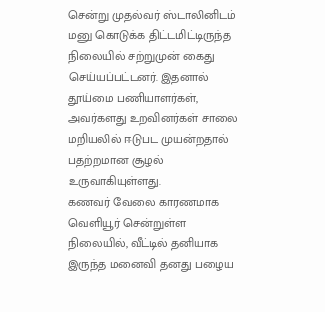சென்று முதல்வர் ஸ்டாலினிடம் மனு கொடுக்க திட்டமிட்டிருந்த நிலையில் சற்றுமுன் கைது செய்யப்பட்டனர். இதனால் தூய்மை பணியாளர்கள், அவர்களது உறவினர்கள் சாலை மறியலில் ஈடுபட முயன்றதால் பதற்றமான சூழல் உருவாகியுள்ளது.
கணவர் வேலை காரணமாக வெளியூர் சென்றுள்ள நிலையில், வீட்டில் தனியாக இருந்த மனைவி தனது பழைய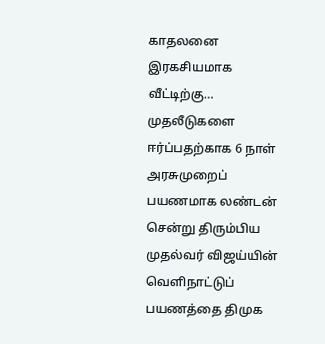காதலனை இரகசியமாக வீட்டிற்கு…
முதலீடுகளை ஈர்ப்பதற்காக 6 நாள் அரசுமுறைப் பயணமாக லண்டன் சென்று திரும்பிய முதல்வர் விஜய்யின் வெளிநாட்டுப் பயணத்தை திமுக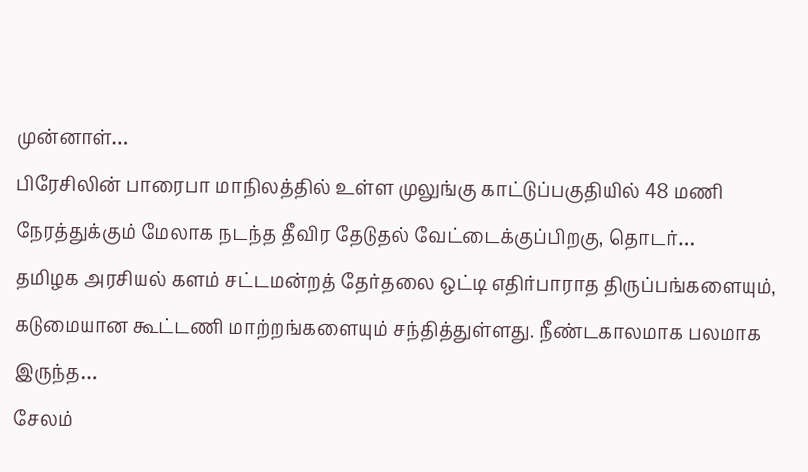முன்னாள்…
பிரேசிலின் பாரைபா மாநிலத்தில் உள்ள முலுங்கு காட்டுப்பகுதியில் 48 மணி நேரத்துக்கும் மேலாக நடந்த தீவிர தேடுதல் வேட்டைக்குப்பிறகு, தொடர்…
தமிழக அரசியல் களம் சட்டமன்றத் தேர்தலை ஒட்டி எதிர்பாராத திருப்பங்களையும், கடுமையான கூட்டணி மாற்றங்களையும் சந்தித்துள்ளது. நீண்டகாலமாக பலமாக இருந்த…
சேலம்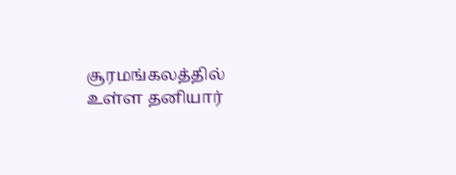சூரமங்கலத்தில் உள்ள தனியார்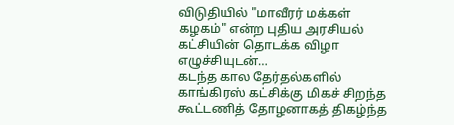விடுதியில் "மாவீரர் மக்கள் கழகம்" என்ற புதிய அரசியல் கட்சியின் தொடக்க விழா எழுச்சியுடன்…
கடந்த கால தேர்தல்களில் காங்கிரஸ் கட்சிக்கு மிகச் சிறந்த கூட்டணித் தோழனாகத் திகழ்ந்த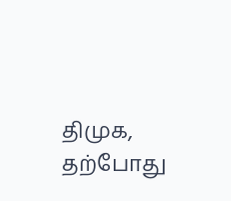திமுக, தற்போது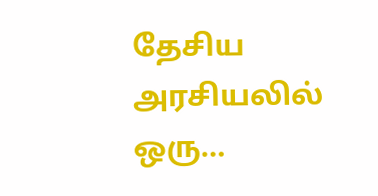தேசிய அரசியலில் ஒரு…